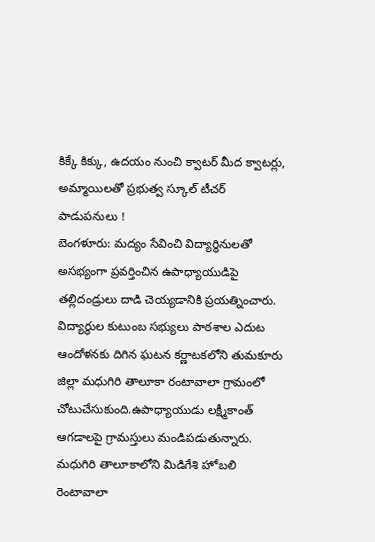కిక్కే కిక్కు, ఉదయం నుంచి క్వాటర్ మీద క్వాటర్లు, అమ్మాయిలతో ప్రభుత్వ స్కూల్ టీచర్ పాడుపనులు !
బెంగళూరు: మద్యం సేవించి విద్యార్థినులతో అసభ్యంగా ప్రవర్తించిన ఉపాధ్యాయుడిపై తల్లిదండ్రులు దాడి చెయ్యడానికి ప్రయత్నించారు. విద్యార్థుల కుటుంబ సభ్యులు పాఠశాల ఎదుట ఆందోళనకు దిగిన ఘటన కర్ణాటకలోని తుమకూరు జిల్లా మధుగిరి తాలూకా రంటావాలా గ్రామంలో చోటుచేసుకుంది.ఉపాధ్యాయుడు లక్ష్మీకాంత్ ఆగడాలపై గ్రామస్తులు మండిపడుతున్నారు.
మధుగిరి తాలూకాలోని మిడిగేశి హోబలి రెంటావాలా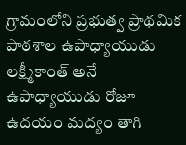గ్రామంలోని ప్రభుత్వ ప్రాథమిక పాఠశాల ఉపాధ్యాయుడు లక్ష్మీకాంత్ అనే ఉపాధ్యాయుడు రోజూ ఉదయం మద్యం తాగి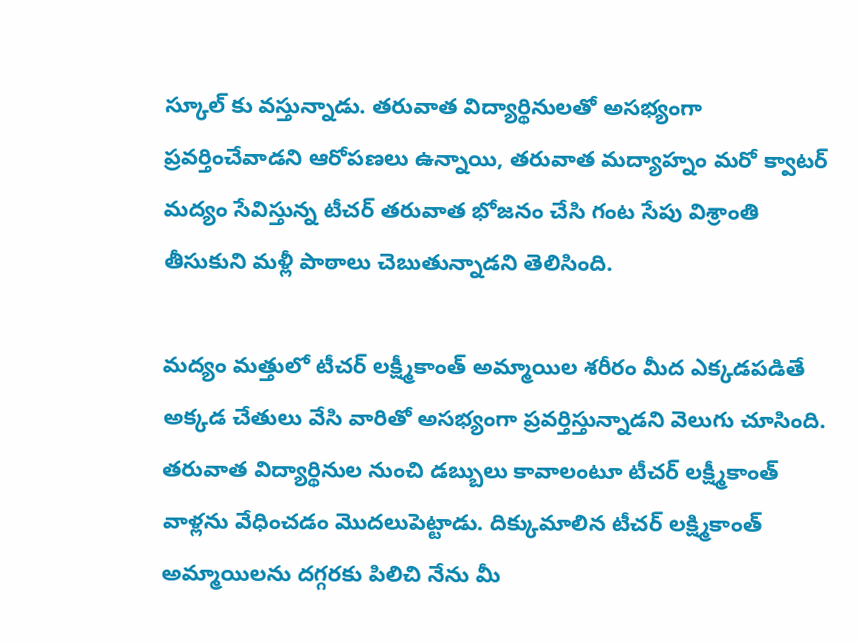స్కూల్ కు వస్తున్నాడు. తరువాత విద్యార్థినులతో అసభ్యంగా ప్రవర్తించేవాడని ఆరోపణలు ఉన్నాయి, తరువాత మద్యాహ్నం మరో క్వాటర్ మద్యం సేవిస్తున్న టీచర్ తరువాత భోజనం చేసి గంట సేపు విశ్రాంతి తీసుకుని మళ్లీ పాఠాలు చెబుతున్నాడని తెలిసింది.

మద్యం మత్తులో టీచర్ లక్ష్మీకాంత్ అమ్మాయిల శరీరం మీద ఎక్కడపడితే అక్కడ చేతులు వేసి వారితో అసభ్యంగా ప్రవర్తిస్తున్నాడని వెలుగు చూసింది. తరువాత విద్యార్థినుల నుంచి డబ్బులు కావాలంటూ టీచర్ లక్ష్మీకాంత్ వాళ్లను వేధించడం మొదలుపెట్టాడు. దిక్కుమాలిన టీచర్ లక్ష్మికాంత్ అమ్మాయిలను దగ్గరకు పిలిచి నేను మీ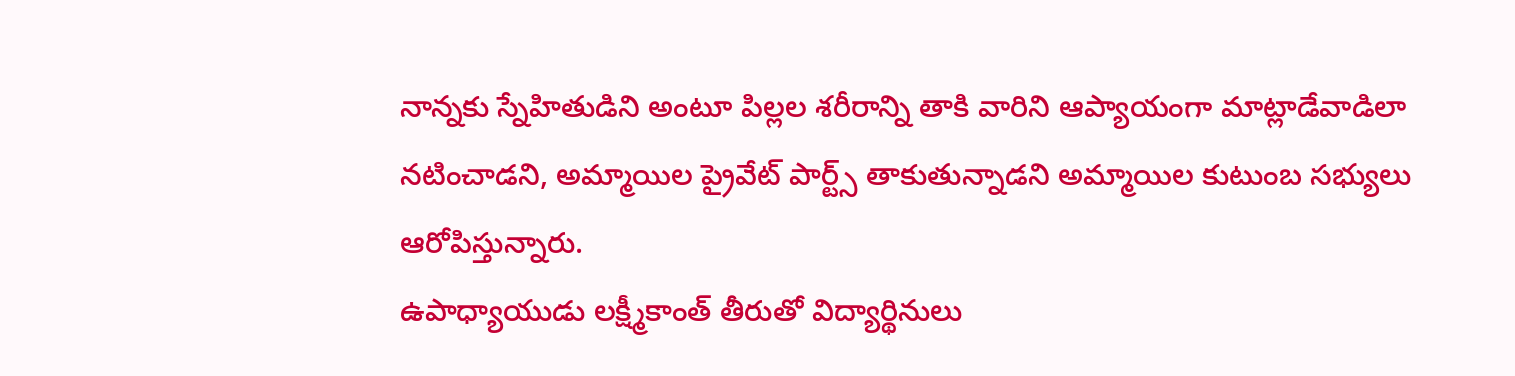నాన్నకు స్నేహితుడిని అంటూ పిల్లల శరీరాన్ని తాకి వారిని ఆప్యాయంగా మాట్లాడేవాడిలా నటించాడని, అమ్మాయిల ప్రైవేట్ పార్ట్స్ తాకుతున్నాడని అమ్మాయిల కుటుంబ సభ్యులు ఆరోపిస్తున్నారు.
ఉపాధ్యాయుడు లక్ష్మీకాంత్ తీరుతో విద్యార్థినులు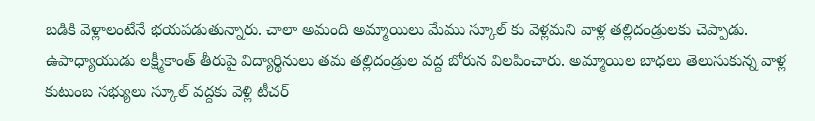బడికి వెళ్లాలంటేనే భయపడుతున్నారు. చాలా అమంది అమ్మాయిలు మేము స్కూల్ కు వెళ్లమని వాళ్ల తల్లిదండ్రులకు చెప్పాడు. ఉపాధ్యాయుడు లక్ష్మీకాంత్ తీరుపై విద్యార్థినులు తమ తల్లిదండ్రుల వద్ద బోరున విలపించారు. అమ్మాయిల బాధలు తెలుసుకున్న వాళ్ల కుటుంబ సభ్యులు స్కూల్ వద్దకు వెళ్లి టీచర్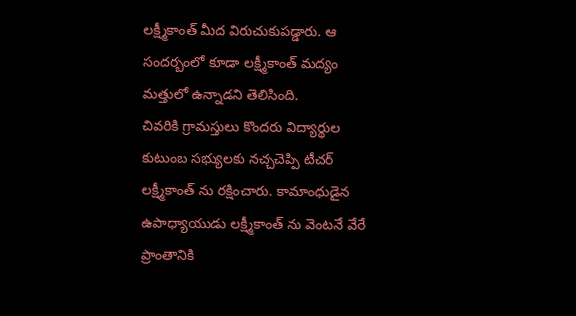లక్ష్మీకాంత్ మీద విరుచుకుపడ్డారు. ఆ సందర్బంలో కూడా లక్ష్మీకాంత్ మద్యం మత్తులో ఉన్నాడని తెలిసింది.
చివరికి గ్రామస్తులు కొందరు విద్యార్థుల కుటుంబ సభ్యులకు నచ్చచెప్పి టీచర్ లక్ష్మీకాంత్ ను రక్షించారు. కామాంధుడైన ఉపాధ్యాయుడు లక్ష్మీకాంత్ ను వెంటనే వేరే ప్రాంతానికి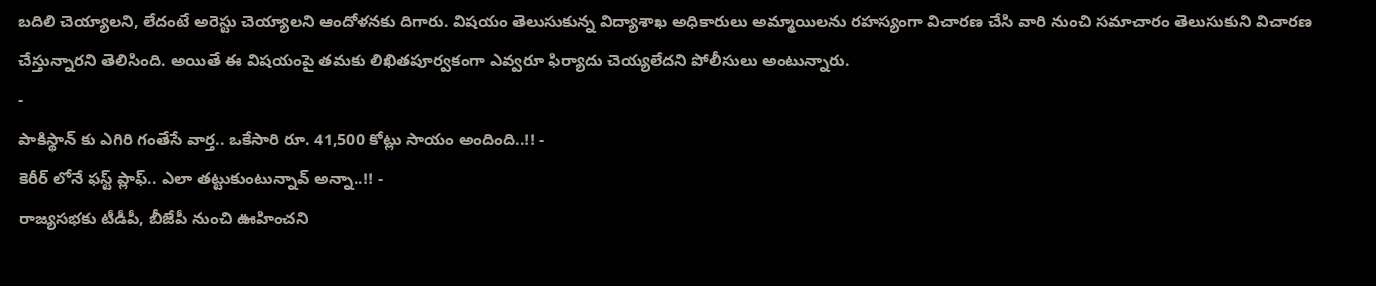బదిలి చెయ్యాలని, లేదంటే అరెస్టు చెయ్యాలని ఆందోళనకు దిగారు. విషయం తెలుసుకున్న విద్యాశాఖ అధికారులు అమ్మాయిలను రహస్యంగా విచారణ చేసి వారి నుంచి సమాచారం తెలుసుకుని విచారణ చేస్తున్నారని తెలిసింది. అయితే ఈ విషయంపై తమకు లిఖితపూర్వకంగా ఎవ్వరూ ఫిర్యాదు చెయ్యలేదని పోలీసులు అంటున్నారు.
-
పాకిస్థాన్ కు ఎగిరి గంతేసే వార్త.. ఒకేసారి రూ. 41,500 కోట్లు సాయం అందింది..!! -
కెరీర్ లోనే ఫస్ట్ ప్లాఫ్.. ఎలా తట్టుకుంటున్నావ్ అన్నా..!! -
రాజ్యసభకు టీడీపీ, బీజేపీ నుంచి ఊహించని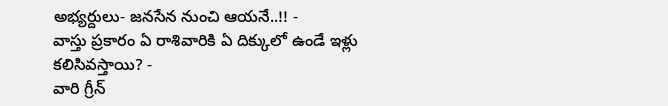అభ్యర్దులు- జనసేన నుంచి ఆయనే..!! -
వాస్తు ప్రకారం ఏ రాశివారికి ఏ దిక్కులో ఉండే ఇళ్లు కలిసివస్తాయి? -
వారి గ్రీన్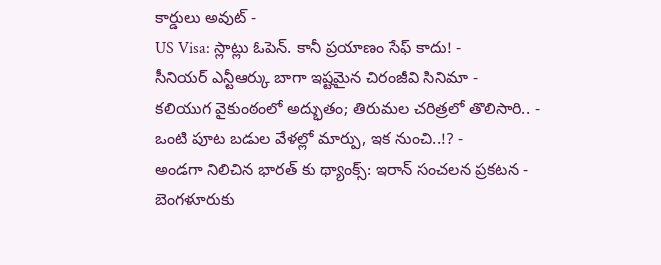కార్డులు అవుట్ -
US Visa: స్లాట్లు ఓపెన్. కానీ ప్రయాణం సేఫ్ కాదు! -
సీనియర్ ఎన్టీఆర్కు బాగా ఇష్టమైన చిరంజీవి సినిమా -
కలియుగ వైకుంఠంలో అద్భుతం; తిరుమల చరిత్రలో తొలిసారి.. -
ఒంటి పూట బడుల వేళల్లో మార్పు, ఇక నుంచి..!? -
అండగా నిలిచిన భారత్ కు థ్యాంక్స్: ఇరాన్ సంచలన ప్రకటన -
బెంగళూరుకు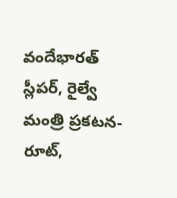వందేభారత్ స్లీపర్, రైల్వే మంత్రి ప్రకటన- రూట్,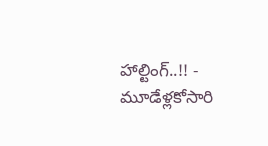హాల్టింగ్..!! -
మూడేళ్లకోసారి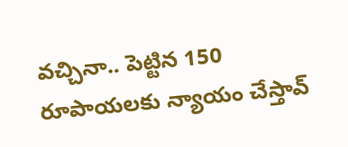వచ్చినా.. పెట్టిన 150 రూపాయలకు న్యాయం చేస్తావ్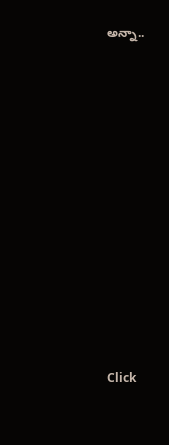అన్నా..












Click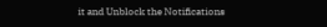it and Unblock the Notifications